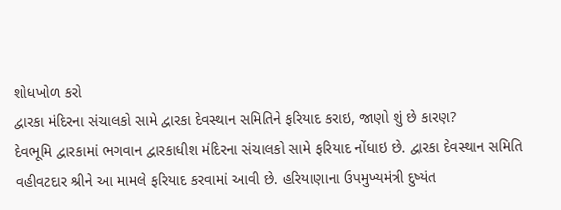શોધખોળ કરો
દ્વારકા મંદિરના સંચાલકો સામે દ્વારકા દેવસ્થાન સમિતિને ફરિયાદ કરાઇ, જાણો શું છે કારણ?
દેવભૂમિ દ્વારકામાં ભગવાન દ્વારકાધીશ મંદિરના સંચાલકો સામે ફરિયાદ નોંધાઇ છે. દ્વારકા દેવસ્થાન સમિતિ વહીવટદાર શ્રીને આ મામલે ફરિયાદ કરવામાં આવી છે. હરિયાણાના ઉપમુખ્યમંત્રી દુષ્યંત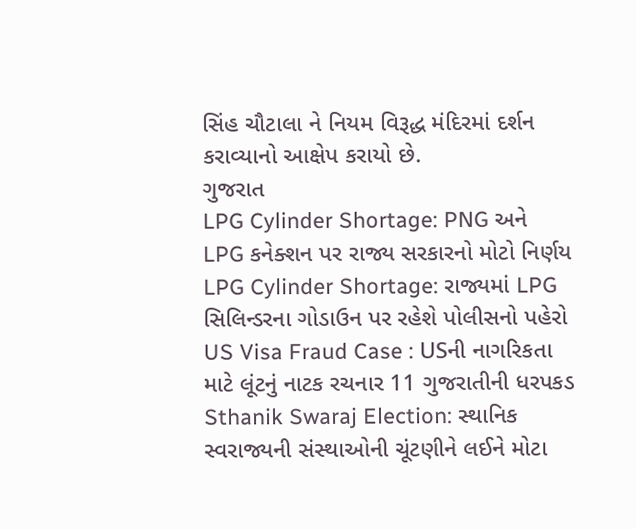સિંહ ચૌટાલા ને નિયમ વિરૂદ્ધ મંદિરમાં દર્શન કરાવ્યાનો આક્ષેપ કરાયો છે.
ગુજરાત
LPG Cylinder Shortage: PNG અને LPG કનેક્શન પર રાજ્ય સરકારનો મોટો નિર્ણય
LPG Cylinder Shortage: રાજ્યમાં LPG સિલિન્ડરના ગોડાઉન પર રહેશે પોલીસનો પહેરો
US Visa Fraud Case : USની નાગરિકતા માટે લૂંટનું નાટક રચનાર 11 ગુજરાતીની ધરપકડ
Sthanik Swaraj Election: સ્થાનિક સ્વરાજ્યની સંસ્થાઓની ચૂંટણીને લઈને મોટા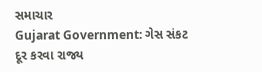સમાચાર
Gujarat Government: ગેસ સંકટ દૂર કરવા રાજ્ય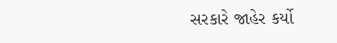સરકારે જાહેર કર્યો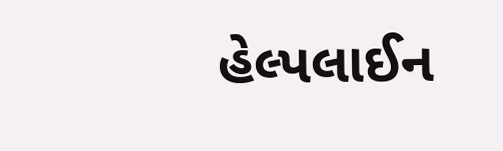હેલ્પલાઈન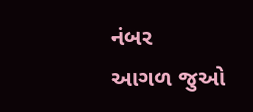નંબર
આગળ જુઓ